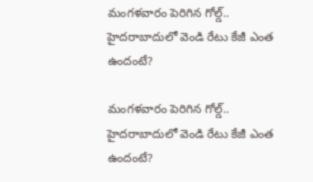మంగళవారం పెరిగిన గోల్డ్.. హైదరాబాదులో వెండి రేటు కేజీ ఎంత ఉందంటే?

మంగళవారం పెరిగిన గోల్డ్.. హైదరాబాదులో వెండి రేటు కేజీ ఎంత ఉందంటే?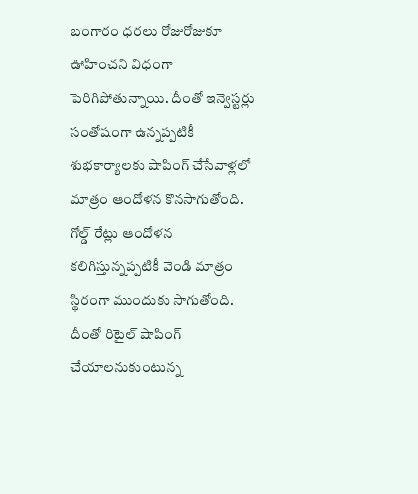బంగారం ధరలు రోజురోజుకూ ఊహించని విధంగా పెరిగిపోతున్నాయి. దీంతో ఇన్వెస్టర్లు సంతోషంగా ఉన్నప్పటికీ శుభకార్యాలకు షాపింగ్ చేసేవాళ్లలో మాత్రం ఆందోళన కొనసాగుతోంది. గోల్డ్ రేట్లు ఆందోళన కలిగిస్తున్నప్పటికీ వెండి మాత్రం స్థిరంగా ముందుకు సాగుతోంది. దీంతో రిటైల్ షాపింగ్ చేయాలనుకుంటున్న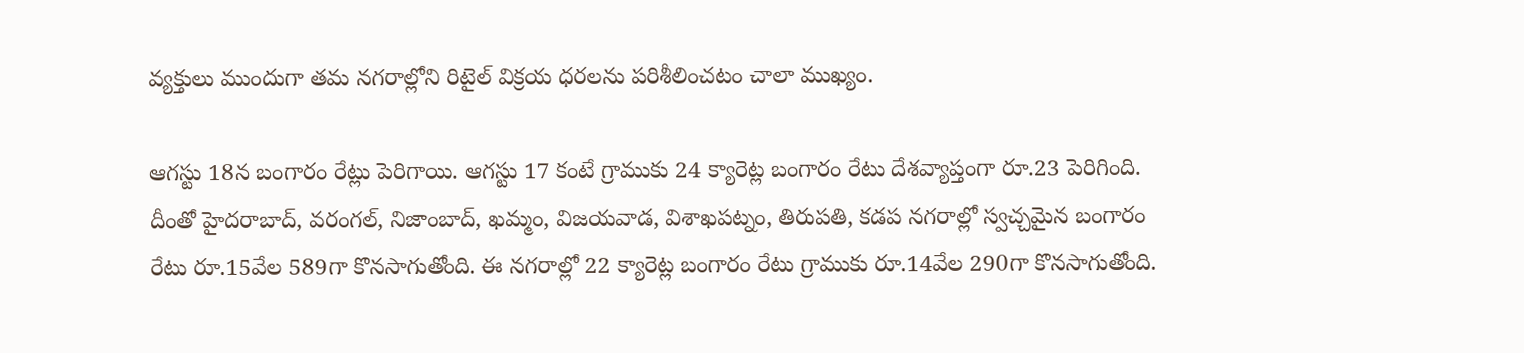వ్యక్తులు ముందుగా తమ నగరాల్లోని రిటైల్ విక్రయ ధరలను పరిశీలించటం చాలా ముఖ్యం.

ఆగస్టు 18న బంగారం రేట్లు పెరిగాయి. ఆగస్టు 17 కంటే గ్రాముకు 24 క్యారెట్ల బంగారం రేటు దేశవ్యాప్తంగా రూ.23 పెరిగింది. దీంతో హైదరాబాద్, వరంగల్, నిజాంబాద్, ఖమ్మం, విజయవాడ, విశాఖపట్నం, తిరుపతి, కడప నగరాల్లో స్వచ్చమైన బంగారం రేటు రూ.15వేల 589గా కొనసాగుతోంది. ఈ నగరాల్లో 22 క్యారెట్ల బంగారం రేటు గ్రాముకు రూ.14వేల 290గా కొనసాగుతోంది.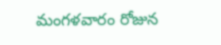మంగళవారం రోజున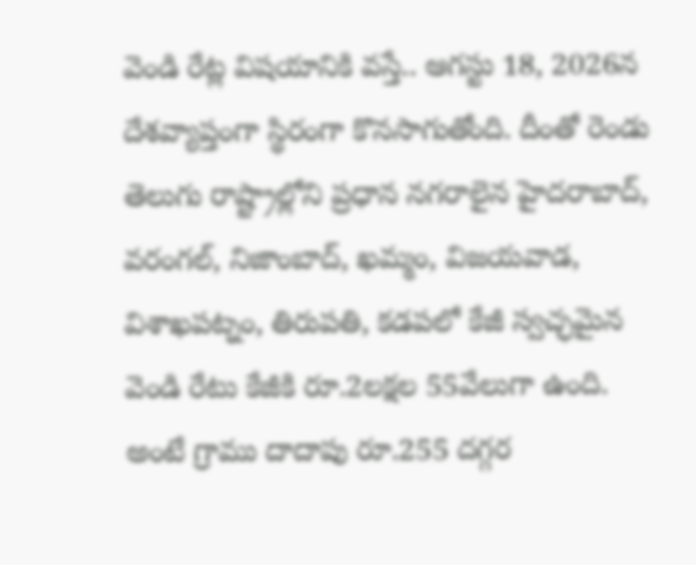వెండి రేట్ల విషయానికి వస్తే.. ఆగస్టు 18, 2026న దేశవ్యాప్తంగా స్థిరంగా కొనసాగుతోంది. దీంతో రెండు తెలుగు రాష్ట్రాల్లోని ప్రధాన నగరాలైన హైదరాబాద్, వరంగల్, నిజాంబాద్, ఖమ్మం, విజయవాడ, విశాఖపట్నం, తిరుపతి, కడపలో కేజీ స్వచ్ఛమైన వెండి రేటు కేజీకి రూ.2లక్షల 55వేలుగా ఉంది. అంటే గ్రాము దాదాపు రూ.255 దగ్గర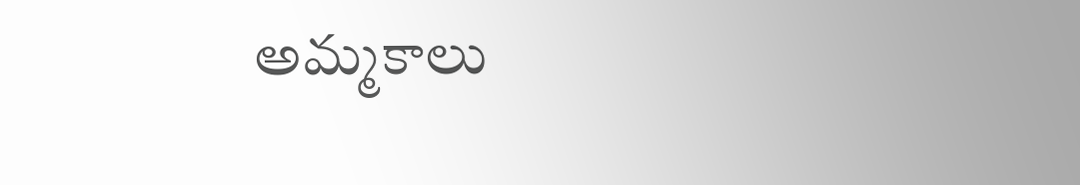అమ్మకాలు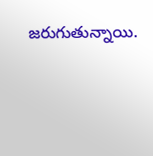జరుగుతున్నాయి.